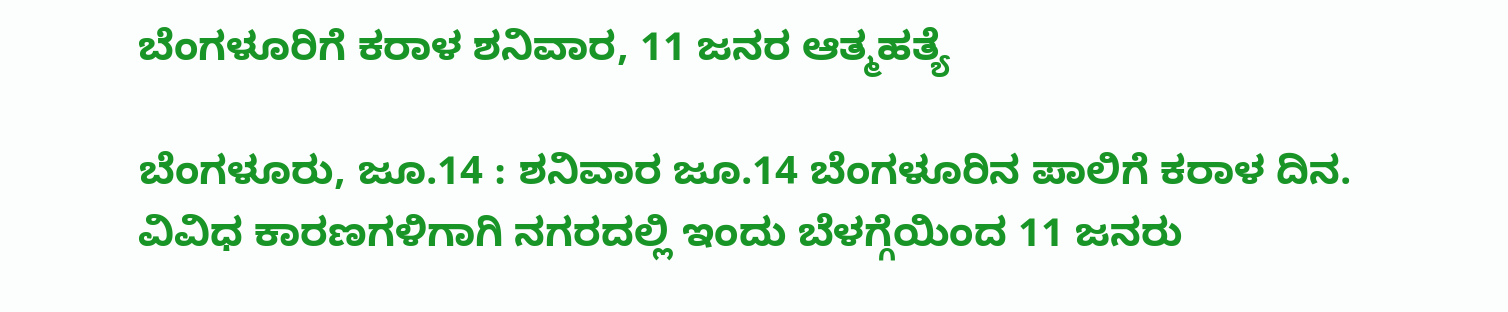ಬೆಂಗಳೂರಿಗೆ ಕರಾಳ ಶನಿವಾರ, 11 ಜನರ ಆತ್ಮಹತ್ಯೆ

ಬೆಂಗಳೂರು, ಜೂ.14 : ಶನಿವಾರ ಜೂ.14 ಬೆಂಗಳೂರಿನ ಪಾಲಿಗೆ ಕರಾಳ ದಿನ. ವಿವಿಧ ಕಾರಣಗಳಿಗಾಗಿ ನಗರದಲ್ಲಿ ಇಂದು ಬೆಳಗ್ಗೆಯಿಂದ 11 ಜನರು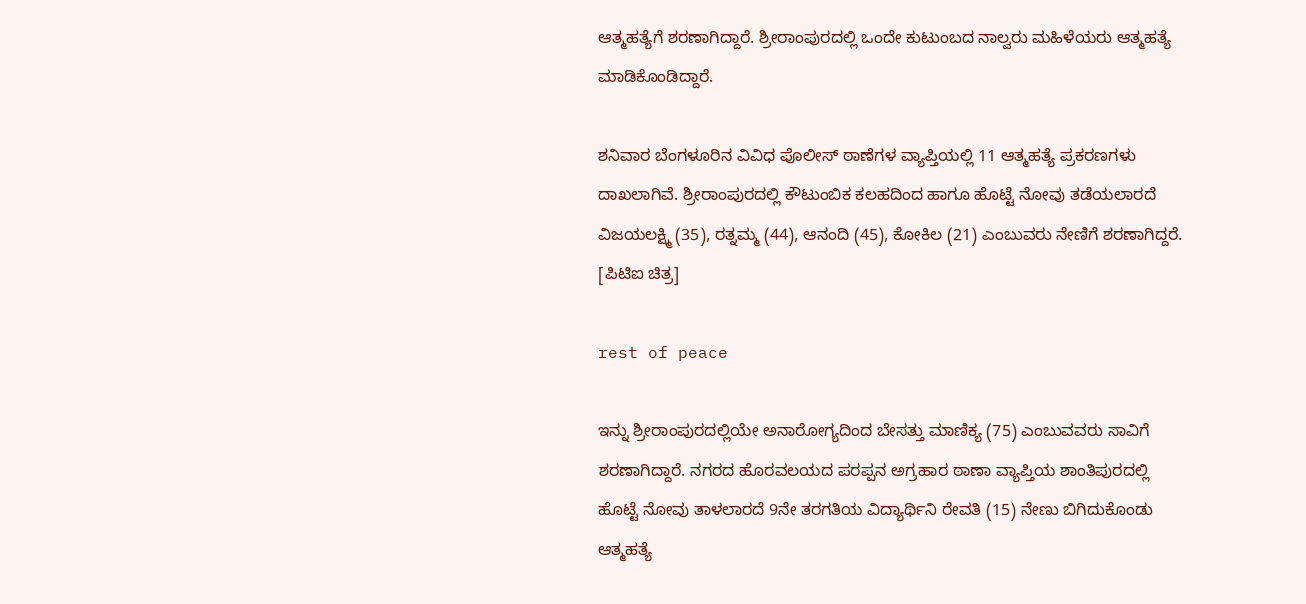ಆತ್ಮಹತ್ಯೆಗೆ ಶರಣಾಗಿದ್ದಾರೆ. ಶ್ರೀರಾಂಪುರದಲ್ಲಿ ಒಂದೇ ಕುಟುಂಬದ ನಾಲ್ವರು ಮಹಿಳೆಯರು ಆತ್ಮಹತ್ಯೆ ಮಾಡಿಕೊಂಡಿದ್ದಾರೆ.

ಶನಿವಾರ ಬೆಂಗಳೂರಿನ ವಿವಿಧ ಪೊಲೀಸ್ ಠಾಣೆಗಳ ವ್ಯಾಪ್ತಿಯಲ್ಲಿ 11 ಆತ್ಮಹತ್ಯೆ ಪ್ರಕರಣಗಳು ದಾಖಲಾಗಿವೆ. ಶ್ರೀರಾಂಪುರದಲ್ಲಿ ಕೌಟುಂಬಿಕ ಕಲಹದಿಂದ ಹಾಗೂ ಹೊಟ್ಟೆ ನೋವು ತಡೆಯಲಾರದೆ ವಿಜಯಲಕ್ಷ್ಮಿ (35), ರತ್ನಮ್ಮ (44), ಆನಂದಿ (45), ಕೋಕಿಲ (21) ಎಂಬುವರು ನೇಣಿಗೆ ಶರಣಾಗಿದ್ದರೆ. [ಪಿಟಿಐ ಚಿತ್ರ]

rest of peace

ಇನ್ನು ಶ್ರೀರಾಂಪುರದಲ್ಲಿಯೇ ಅನಾರೋಗ್ಯದಿಂದ ಬೇಸತ್ತು ಮಾಣಿಕ್ಯ (75) ಎಂಬುವವರು ಸಾವಿಗೆ ಶರಣಾಗಿದ್ದಾರೆ. ನಗರದ ಹೊರವಲಯದ ಪರಪ್ಪನ ಅಗ್ರಹಾರ ಠಾಣಾ ವ್ಯಾಪ್ತಿಯ ಶಾಂತಿಪುರದಲ್ಲಿ ಹೊಟ್ಟೆ ನೋವು ತಾಳಲಾರದೆ 9ನೇ ತರಗತಿಯ ವಿದ್ಯಾರ್ಥಿನಿ ರೇವತಿ (15) ನೇಣು ಬಿಗಿದುಕೊಂಡು ಆತ್ಮಹತ್ಯೆ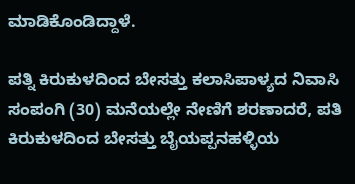ಮಾಡಿಕೊಂಡಿದ್ದಾಳೆ.

ಪತ್ನಿ ಕಿರುಕುಳದಿಂದ ಬೇಸತ್ತು ಕಲಾಸಿಪಾಳ್ಯದ ನಿವಾಸಿ ಸಂಪಂಗಿ (30) ಮನೆಯಲ್ಲೇ ನೇಣಿಗೆ ಶರಣಾದರೆ, ಪತಿ ಕಿರುಕುಳದಿಂದ ಬೇಸತ್ತು ಬೈಯಪ್ಪನಹಳ್ಳಿಯ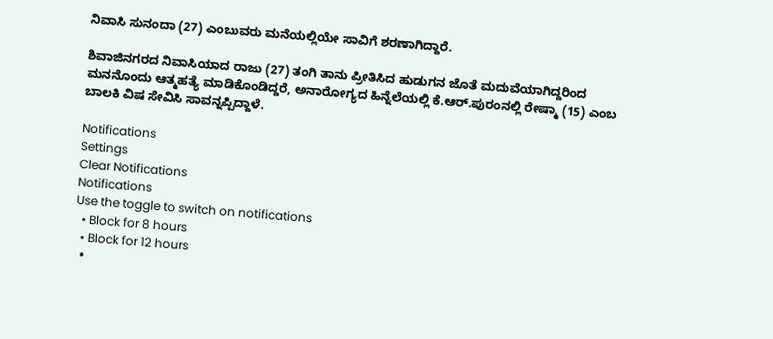ನಿವಾಸಿ ಸುನಂದಾ (27) ಎಂಬುವರು ಮನೆಯಲ್ಲಿಯೇ ಸಾವಿಗೆ ಶರಣಾಗಿದ್ದಾರೆ.

ಶಿವಾಜಿನಗರದ ನಿವಾಸಿಯಾದ ರಾಜು (27) ತಂಗಿ ತಾನು ಪ್ರೀತಿಸಿದ ಹುಡುಗನ ಜೊತೆ ಮದುವೆಯಾಗಿದ್ದರಿಂದ ಮನನೊಂದು ಆತ್ಮಹತ್ಯೆ ಮಾಡಿಕೊಂಡಿದ್ದರೆ, ಅನಾರೋಗ್ಯದ ಹಿನ್ನೆಲೆಯಲ್ಲಿ ಕೆ.ಆರ್.ಪುರಂನಲ್ಲಿ ರೇಷ್ಮಾ (15) ಎಂಬ ಬಾಲಕಿ ವಿಷ ಸೇವಿಸಿ ಸಾವನ್ನಪ್ಪಿದ್ದಾಳೆ.

Notifications
Settings
Clear Notifications
Notifications
Use the toggle to switch on notifications
  • Block for 8 hours
  • Block for 12 hours
  •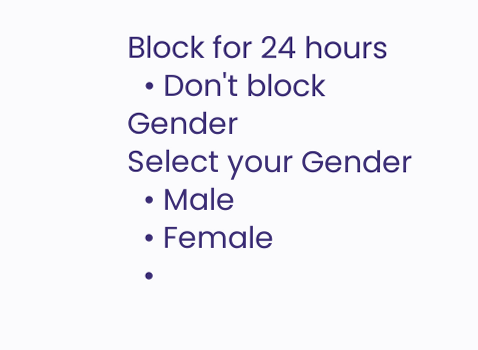Block for 24 hours
  • Don't block
Gender
Select your Gender
  • Male
  • Female
  •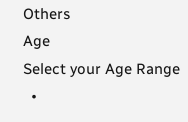Others
Age
Select your Age Range
  •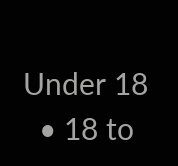Under 18
  • 18 to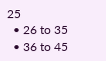25
  • 26 to 35
  • 36 to 45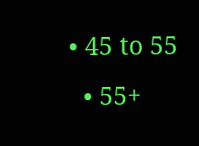• 45 to 55
  • 55+